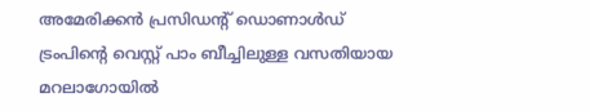അമേരിക്കൻ പ്രസിഡന്റ് ഡൊണാൾഡ് ട്രംപിന്റെ വെസ്റ്റ് പാം ബീച്ചിലുള്ള വസതിയായ മറലാഗോയില്‍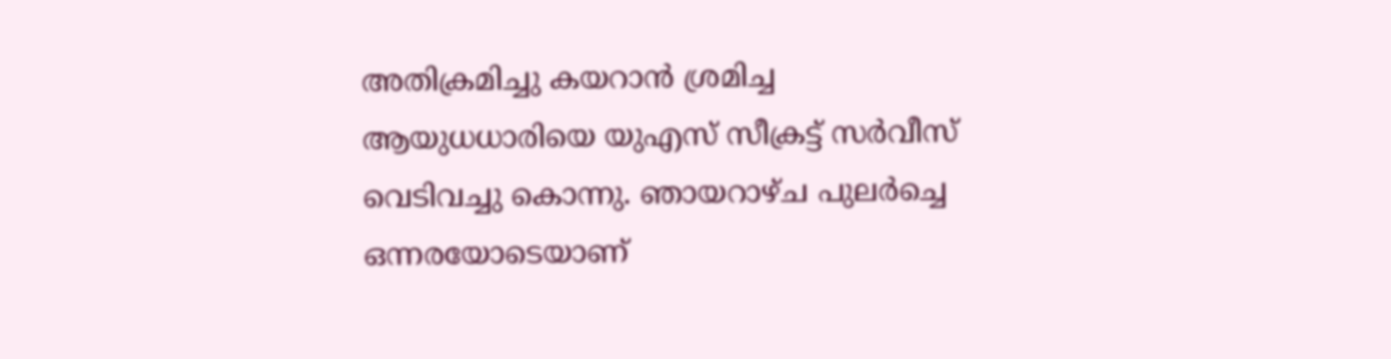അതിക്രമിച്ചു കയറാൻ ശ്രമിച്ച ആയുധധാരിയെ യുഎസ് സീക്രട്ട് സർവീസ് വെടിവച്ചു കൊന്നു. ഞായറാഴ്ച പുലർച്ചെ ഒന്നരയോടെയാണ്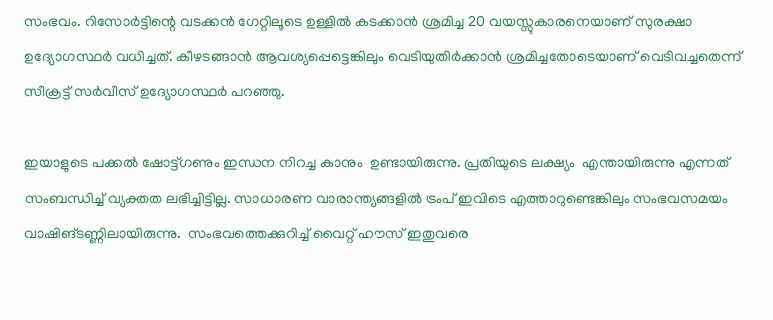സംഭവം. റിസോർട്ടിന്റെ വടക്കൻ ഗേറ്റിലൂടെ ഉള്ളിൽ കടക്കാൻ ശ്രമിച്ച 20 വയസ്സുകാരനെയാണ് സുരക്ഷാ ഉദ്യോഗസ്ഥർ വധിച്ചത്. കീഴടങ്ങാന്‍ ആവശ്യപ്പെട്ടെങ്കിലും വെടിയുതിര്‍ക്കാന്‍ ശ്രമിച്ചതോടെയാണ് വെടിവച്ചതെന്ന് സീക്രട്ട് സര്‍വീസ് ഉദ്യോഗസ്ഥര്‍ പറഞ്ഞു.

ഇയാളുടെ പക്കൽ ഷോട്ട്ഗണും ഇന്ധന നിറച്ച കാനും  ഉണ്ടായിരുന്നു. പ്രതിയുടെ ലക്ഷ്യം  എന്തായിരുന്നു എന്നത് സംബന്ധിച്ച് വ്യക്തത ലഭിച്ചിട്ടില്ല. സാധാരണ വാരാന്ത്യങ്ങളില്‍ ട്രംപ് ഇവിടെ എത്താറുണ്ടെങ്കിലും സംഭവസമയം വാഷിങ്ടണ്ണിലായിരുന്നു.  സംഭവത്തെക്കുറിച്ച് വൈറ്റ് ഹൗസ് ഇതുവരെ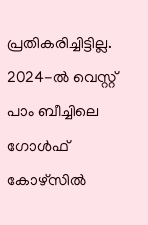പ്രതികരിച്ചിട്ടില്ല. 2024-ൽ വെസ്റ്റ് പാം ബീച്ചിലെ ഗോൾഫ് കോഴ്‌സിൽ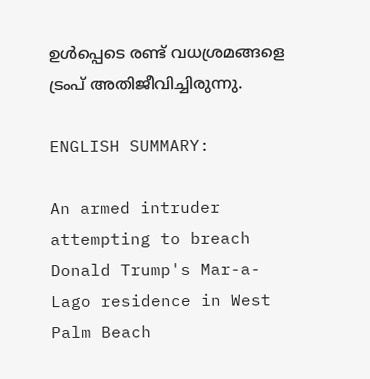ഉൾപ്പെടെ രണ്ട് വധശ്രമങ്ങളെ ട്രംപ് അതിജീവിച്ചിരുന്നു.

ENGLISH SUMMARY:

An armed intruder attempting to breach Donald Trump's Mar-a-Lago residence in West Palm Beach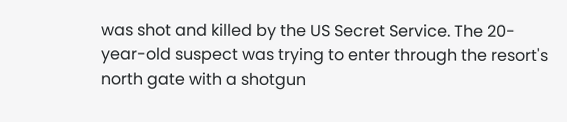was shot and killed by the US Secret Service. The 20-year-old suspect was trying to enter through the resort's north gate with a shotgun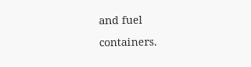and fuel containers.